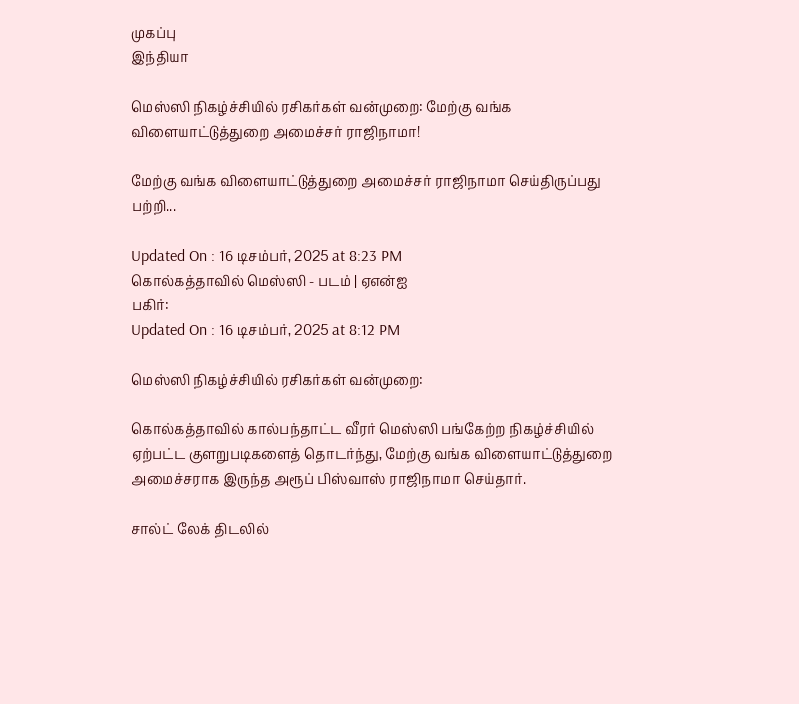முகப்பு
இந்தியா

மெஸ்ஸி நிகழ்ச்சியில் ரசிகர்கள் வன்முறை: மேற்கு வங்க விளையாட்டுத்துறை அமைச்சர் ராஜிநாமா!

மேற்கு வங்க விளையாட்டுத்துறை அமைச்சர் ராஜிநாமா செய்திருப்பது பற்றி...

Updated On : 16 டிசம்பர், 2025 at 8:23 PM
கொல்கத்தாவில் மெஸ்ஸி - படம் | ஏஎன்ஐ
பகிர்:
Updated On : 16 டிசம்பர், 2025 at 8:12 PM

மெஸ்ஸி நிகழ்ச்சியில் ரசிகர்கள் வன்முறை:

கொல்கத்தாவில் கால்பந்தாட்ட வீரர் மெஸ்ஸி பங்கேற்ற நிகழ்ச்சியில் ஏற்பட்ட குளறுபடிகளைத் தொடர்ந்து, மேற்கு வங்க விளையாட்டுத்துறை அமைச்சராக இருந்த அரூப் பிஸ்வாஸ் ராஜிநாமா செய்தார்.

சால்ட் லேக் திடலில்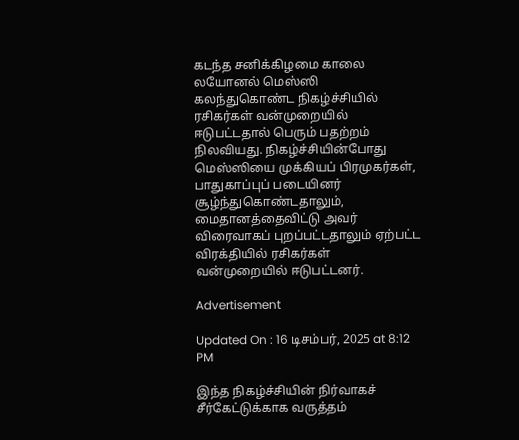கடந்த சனிக்கிழமை காலை லயோனல் மெஸ்ஸி கலந்துகொண்ட நிகழ்ச்சியில் ரசிகர்கள் வன்முறையில் ஈடுபட்டதால் பெரும் பதற்றம் நிலவியது. நிகழ்ச்சியின்போது மெஸ்ஸியை முக்கியப் பிரமுகர்கள், பாதுகாப்புப் படையினர் சூழ்ந்துகொண்டதாலும், மைதானத்தைவிட்டு அவர் விரைவாகப் புறப்பட்டதாலும் ஏற்பட்ட விரக்தியில் ரசிகர்கள் வன்முறையில் ஈடுபட்டனர்.

Advertisement

Updated On : 16 டிசம்பர், 2025 at 8:12 PM

இந்த நிகழ்ச்சியின் நிர்வாகச் சீர்கேட்டுக்காக வருத்தம்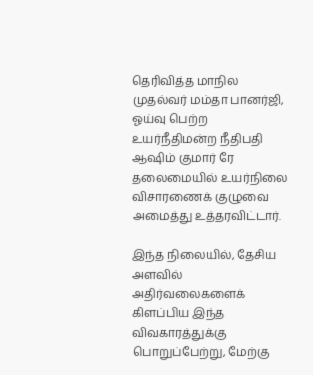தெரிவித்த மாநில முதல்வர் மம்தா பானர்ஜி, ஓய்வு பெற்ற உயர்நீதிமன்ற நீதிபதி ஆஷிம் குமார் ரே தலைமையில் உயர்நிலை விசாரணைக் குழுவை அமைத்து உத்தரவிட்டார்.

இந்த நிலையில், தேசிய அளவில் அதிர்வலைகளைக் கிளப்பிய இந்த விவகாரத்துக்கு பொறுப்பேற்று, மேற்கு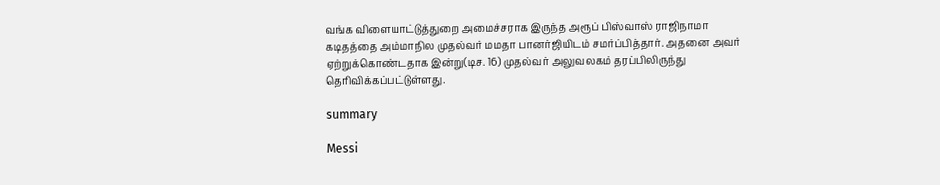வங்க விளையாட்டுத்துறை அமைச்சராக இருந்த அரூப் பிஸ்வாஸ் ராஜிநாமா கடிதத்தை அம்மாநில முதல்வர் மமதா பானர்ஜியிடம் சமர்ப்பித்தார். அதனை அவர் ஏற்றுக்கொண்டதாக இன்று(டிச. 16) முதல்வர் அலுவலகம் தரப்பிலிருந்து தெரிவிக்கப்பட்டுள்ளது.

summary

Messi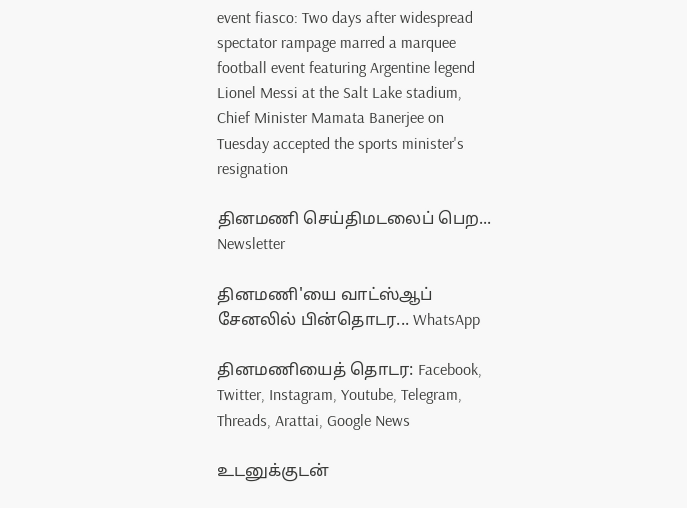event fiasco: Two days after widespread spectator rampage marred a marquee football event featuring Argentine legend Lionel Messi at the Salt Lake stadium, Chief Minister Mamata Banerjee on Tuesday accepted the sports minister's resignation

தினமணி செய்திமடலைப் பெற... Newsletter

தினமணி'யை வாட்ஸ்ஆப் சேனலில் பின்தொடர... WhatsApp

தினமணியைத் தொடர: Facebook, Twitter, Instagram, Youtube, Telegram, Threads, Arattai, Google News

உடனுக்குடன்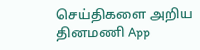செய்திகளை அறிய தினமணி App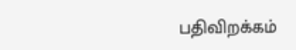பதிவிறக்கம்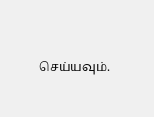செய்யவும்.